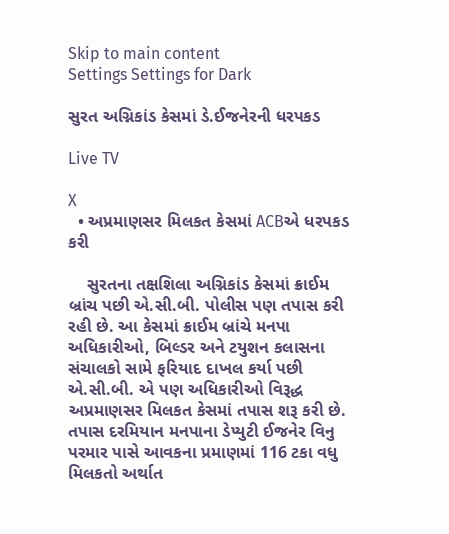Skip to main content
Settings Settings for Dark

સુરત અગ્નિકાંડ કેસમાં ડે.ઈજનેરની ધરપકડ

Live TV

X
  • અપ્રમાણસર મિલકત કેસમાં ACBએ ધરપકડ કરી

    સુરતના તક્ષશિલા અગ્નિકાંડ કેસમાં ક્રાઈમ બ્રાંચ પછી એ.સી.બી. પોલીસ પણ તપાસ કરી રહી છે. આ કેસમાં ક્રાઈમ બ્રાંચે મનપા અધિકારીઓ, બિલ્ડર અને ટયુશન કલાસના સંચાલકો સામે ફરિયાદ દાખલ કર્યા પછી એ.સી.બી. એ પણ અધિકારીઓ વિરૂદ્ધ અપ્રમાણસર મિલકત કેસમાં તપાસ શરૂ કરી છે. તપાસ દરમિયાન મનપાના ડેપ્યુટી ઈજનેર વિનુ પરમાર પાસે આવકના પ્રમાણમાં 116 ટકા વધુ મિલકતો અર્થાત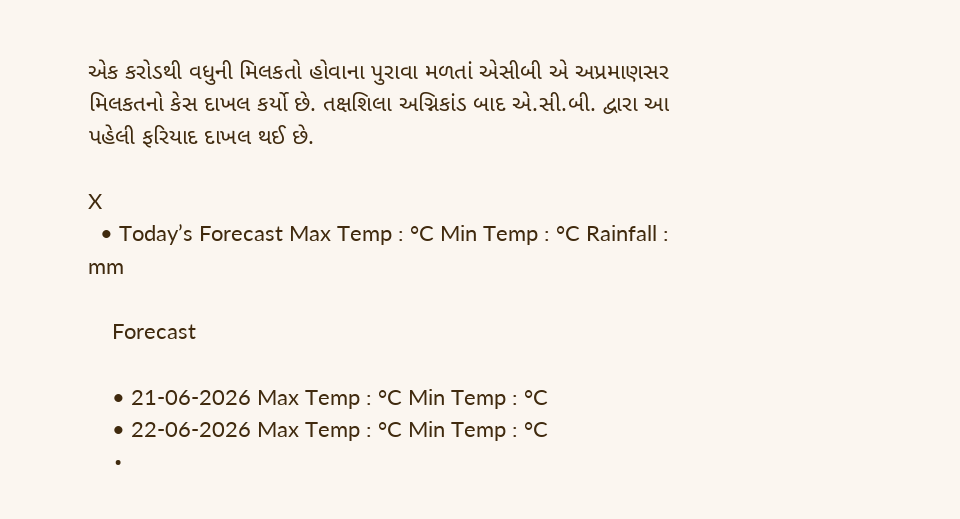એક કરોડથી વધુની મિલકતો હોવાના પુરાવા મળતાં એસીબી એ અપ્રમાણસર મિલકતનો કેસ દાખલ કર્યો છે. તક્ષશિલા અગ્નિકાંડ બાદ એ.સી.બી. દ્વારા આ પહેલી ફરિયાદ દાખલ થઈ છે.

X
  • Today’s Forecast Max Temp : °C Min Temp : °C Rainfall : mm

    Forecast

    • 21-06-2026 Max Temp : °C Min Temp : °C
    • 22-06-2026 Max Temp : °C Min Temp : °C
    •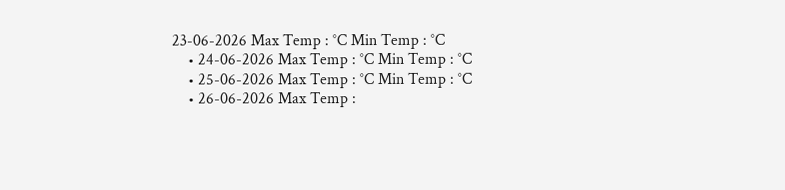23-06-2026 Max Temp : °C Min Temp : °C
    • 24-06-2026 Max Temp : °C Min Temp : °C
    • 25-06-2026 Max Temp : °C Min Temp : °C
    • 26-06-2026 Max Temp :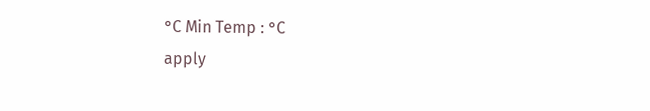°C Min Temp : °C
apply